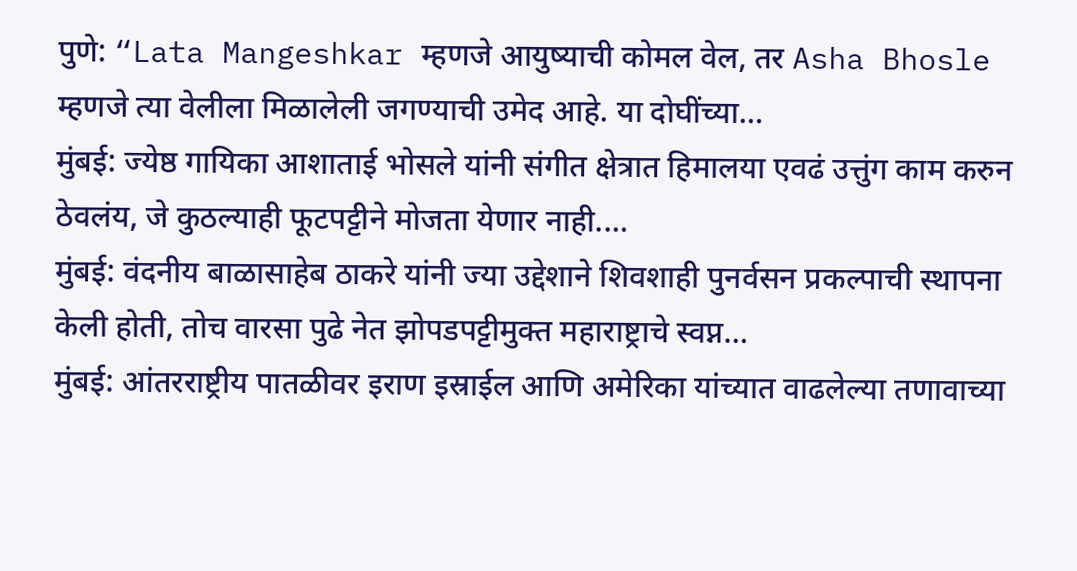पुणे: “Lata Mangeshkar म्हणजे आयुष्याची कोमल वेल, तर Asha Bhosle म्हणजे त्या वेलीला मिळालेली जगण्याची उमेद आहे. या दोघींच्या…
मुंबई: ज्येष्ठ गायिका आशाताई भोसले यांनी संगीत क्षेत्रात हिमालया एवढं उत्तुंग काम करुन ठेवलंय, जे कुठल्याही फूटपट्टीने मोजता येणार नाही.…
मुंबई: वंदनीय बाळासाहेब ठाकरे यांनी ज्या उद्देशाने शिवशाही पुनर्वसन प्रकल्पाची स्थापना केली होती, तोच वारसा पुढे नेत झोपडपट्टीमुक्त महाराष्ट्राचे स्वप्न…
मुंबई: आंतरराष्ट्रीय पातळीवर इराण इस्राईल आणि अमेरिका यांच्यात वाढलेल्या तणावाच्या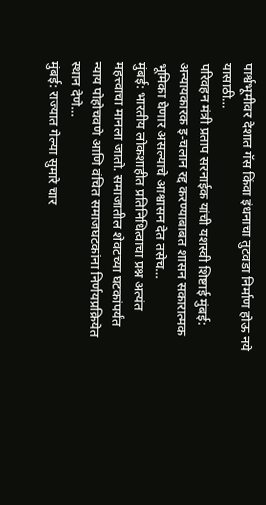पार्श्वभूमीवर देशात गॅस किंवा इंधनाचा तुटवडा निर्माण होऊ नये यासाठी…
परिवहन मंत्री प्रताप सरनाईक यांची यशस्वी शिष्टाई मुंबई: अन्यायकारक इ-चलान रद्द करण्याबाबत शासन सकारात्मक भूमिका घेणार असल्याचे आश्वासन देत तसेच…
मुंबई: भारतीय लोकशाहीत प्रतिनिधित्वाचा प्रश्न अत्यंत महत्त्वाचा मानला जातो. समाजातील शेवटच्या घटकांपर्यंत न्याय पोहोचवणे आणि वंचित समाजघटकांना निर्णयप्रक्रियेत स्थान देणे…
मुंबई: राज्यात गेल्या सुमारे चार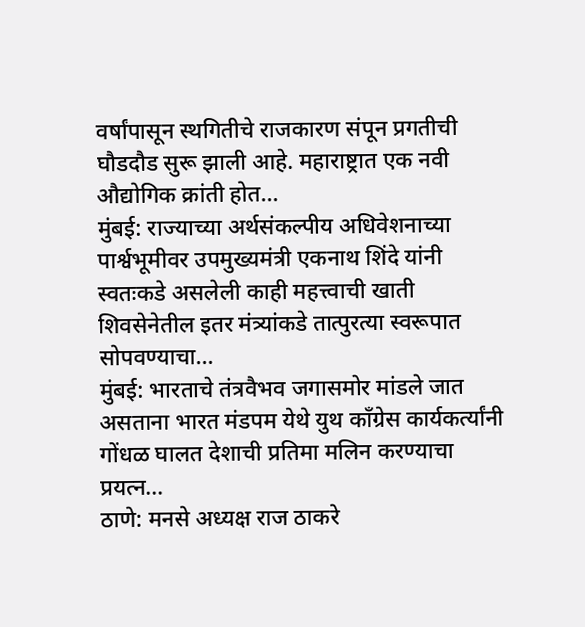वर्षांपासून स्थगितीचे राजकारण संपून प्रगतीची घौडदौड सुरू झाली आहे. महाराष्ट्रात एक नवी औद्योगिक क्रांती होत…
मुंबई: राज्याच्या अर्थसंकल्पीय अधिवेशनाच्या पार्श्वभूमीवर उपमुख्यमंत्री एकनाथ शिंदे यांनी स्वतःकडे असलेली काही महत्त्वाची खाती शिवसेनेतील इतर मंत्र्यांकडे तात्पुरत्या स्वरूपात सोपवण्याचा…
मुंबई: भारताचे तंत्रवैभव जगासमोर मांडले जात असताना भारत मंडपम येथे युथ काँग्रेस कार्यकर्त्यांनी गोंधळ घालत देशाची प्रतिमा मलिन करण्याचा प्रयत्न…
ठाणे: मनसे अध्यक्ष राज ठाकरे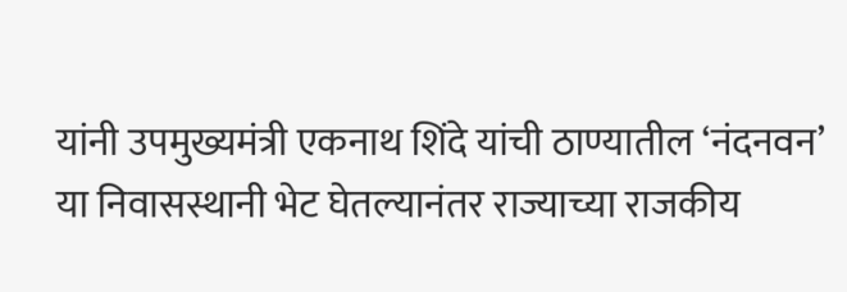यांनी उपमुख्यमंत्री एकनाथ शिंदे यांची ठाण्यातील ‘नंदनवन’ या निवासस्थानी भेट घेतल्यानंतर राज्याच्या राजकीय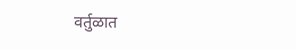वर्तुळात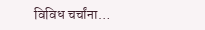विविध चर्चांना…